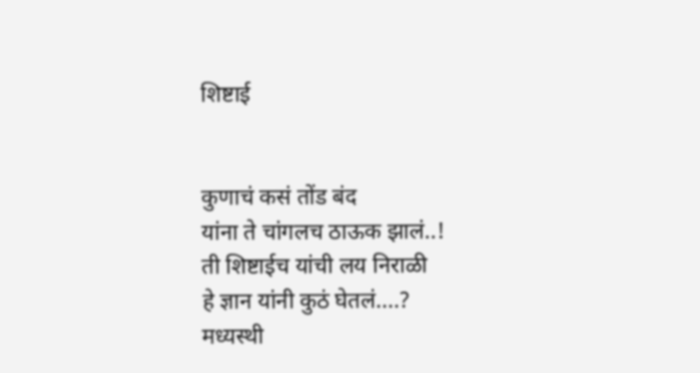शिष्टाई


कुणाचं कसं तोंड बंद
यांना ते चांगलच ठाऊक झालं..!
ती शिष्टाईच यांची लय निराळी
हे ज्ञान यांनी कुठं घेतलं....?
मध्यस्थी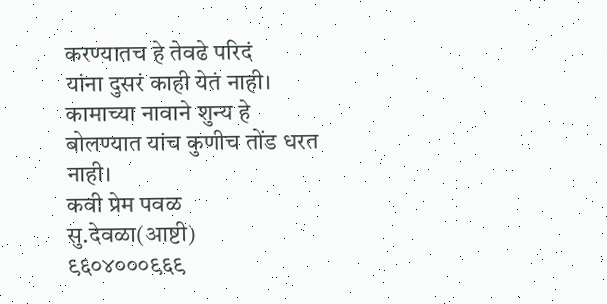करण्यातच हे तेवढे परिदं
यांना दुसरं काही येतं नाही।
कामाच्या नावाने शुन्य हे
बोलण्यात यांच कुणीच तोंड धरत नाही।
कवी प्रेम पवळ
सु.देवळा(आष्टी)
९६०४०००९६९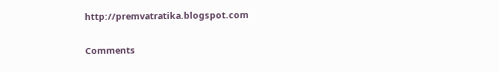http://premvatratika.blogspot.com

Comments